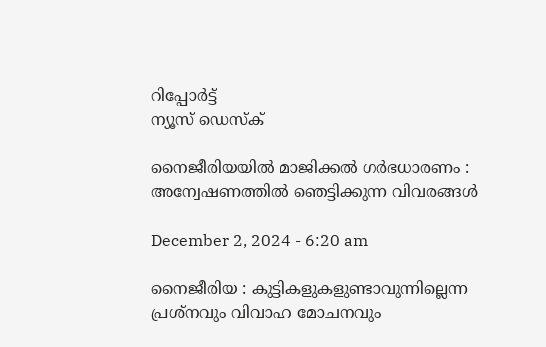റിപ്പോര്‍ട്ട്
ന്യൂസ് ഡെസ്ക്

നൈജീരിയയില്‍ മാജിക്കല്‍ ഗര്‍ഭധാരണം : അന്വേഷണത്തിൽ ഞെട്ടിക്കുന്ന വിവരങ്ങൾ

December 2, 2024 - 6:20 am

നൈജീരിയ : കുട്ടികളുകളുണ്ടാവുന്നില്ലെന്ന പ്രശ്നവും വിവാഹ മോചനവും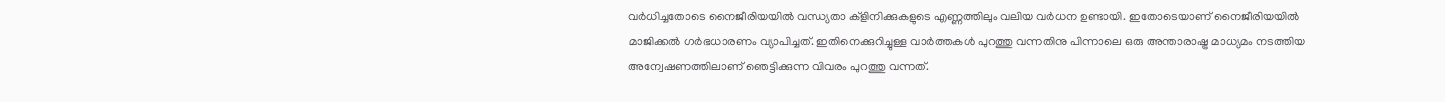വര്‍ധിച്ചതോടെ നൈജീരിയയില്‍ വന്ധ്യതാ ക്ളിനിക്കുകളുടെ എണ്ണത്തിലും വലിയ വര്‍ധന ഉണ്ടായി. ഇതോടെയാണ് നൈജീരിയയില്‍ മാജിക്കല്‍ ഗര്‍ഭധാരണം വ്യാപിച്ചത്. ഇതിനെക്കുറിച്ചുള്ള വാര്‍ത്തകള്‍ പുറത്തു വന്നതിനു പിന്നാലെ ഒരു അന്താരാഷ്ട്ര മാധ്യമം നടത്തിയ അന്വേഷണത്തിലാണ് ഞെട്ടിക്കുന്ന വിവരം പുറത്തു വന്നത്.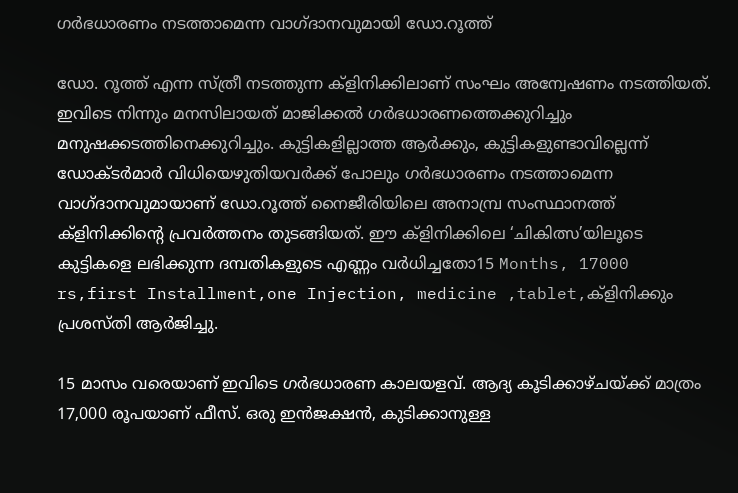ഗര്‍ഭധാരണം നടത്താമെന്ന വാഗ്ദാനവുമായി ഡോ.റൂത്ത്

ഡോ. റൂത്ത് എന്ന സ്ത്രീ നടത്തുന്ന ക്ളിനിക്കിലാണ് സംഘം അന്വേഷണം നടത്തിയത്. ഇവിടെ നിന്നും മനസിലായത് മാജിക്കല്‍ ഗര്‍ഭധാരണത്തെക്കുറിച്ചും മനുഷക്കടത്തിനെക്കുറിച്ചും. കുട്ടികളില്ലാത്ത ആര്‍ക്കും, കുട്ടികളുണ്ടാവില്ലെന്ന് ഡോക്ടര്‍മാര്‍ വിധിയെഴുതിയവര്‍ക്ക് പോലും ഗര്‍ഭധാരണം നടത്താമെന്ന വാഗ്ദാനവുമായാണ് ഡോ.റൂത്ത് നൈജീരിയിലെ അനാമ്പ്ര സംസ്ഥാനത്ത് ക്ളിനിക്കിന്‍റെ പ്രവര്‍ത്തനം തുടങ്ങിയത്. ഈ ക്ളിനിക്കിലെ ‘ചികിത്സ’യിലൂടെ കുട്ടികളെ ലഭിക്കുന്ന ദമ്പതികളുടെ എണ്ണം വര്‍ധിച്ചതോ15 Months, 17000 rs,first Installment,one Injection, medicine ,tablet,ക്ളിനിക്കും പ്രശസ്തി ആര്‍ജിച്ചു.

15 മാസം വരെയാണ് ഇവിടെ ഗര്‍ഭധാരണ കാലയളവ്. ആദ്യ കൂടിക്കാഴ്ചയ്ക്ക് മാത്രം 17,000 രൂപയാണ് ഫീസ്. ഒരു ഇന്‍ജക്ഷന്‍, കുടിക്കാനുള്ള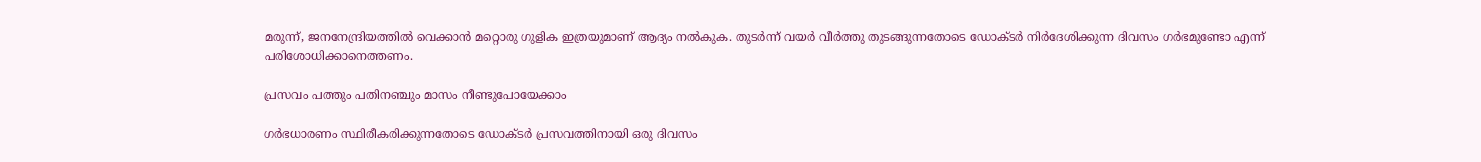മരുന്ന്, ജനനേന്ദ്രിയത്തില്‍ വെക്കാന്‍ മറ്റൊരു ഗുളിക ഇത്രയുമാണ് ആദ്യം നല്‍കുക. തുടര്‍ന്ന് വയര്‍ വീര്‍ത്തു തുടങ്ങുന്നതോടെ ഡോക്ടര്‍ നിര്‍ദേശിക്കുന്ന ദിവസം ഗര്‍ഭമുണ്ടോ എന്ന് പരിശോധിക്കാനെത്തണം.

പ്രസവം പത്തും പതിനഞ്ചും മാസം നീണ്ടുപോയേക്കാം

ഗര്‍ഭധാരണം സ്ഥിരീകരിക്കുന്നതോടെ ഡോക്ടര്‍ പ്രസവത്തിനായി ഒരു ദിവസം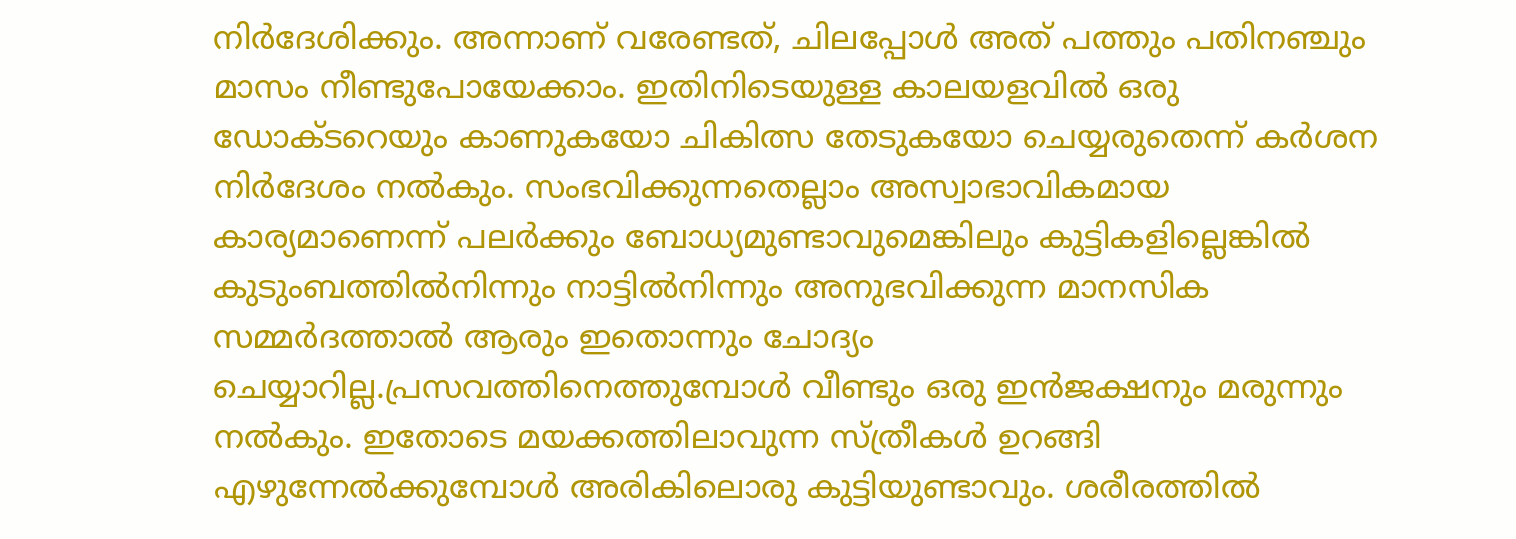നിര്‍ദേശിക്കും. അന്നാണ് വരേണ്ടത്, ചിലപ്പോള്‍ അത് പത്തും പതിനഞ്ചും മാസം നീണ്ടുപോയേക്കാം. ഇതിനിടെയുള്ള കാലയളവില്‍ ഒരു ഡോക്ടറെയും കാണുകയോ ചികിത്സ തേടുകയോ ചെയ്യരുതെന്ന് കര്‍ശന നിര്‍ദേശം നല്‍കും. സംഭവിക്കുന്നതെല്ലാം അസ്വാഭാവികമായ കാര്യമാണെന്ന് പലര്‍ക്കും ബോധ്യമുണ്ടാവുമെങ്കിലും കുട്ടികളില്ലെങ്കില്‍ കുടുംബത്തില്‍നിന്നും നാട്ടില്‍നിന്നും അനുഭവിക്കുന്ന മാനസിക സമ്മര്‍ദത്താല്‍ ആരും ഇതൊന്നും ചോദ്യം ചെയ്യാറില്ല.പ്രസവത്തിനെത്തുമ്പോള്‍ വീണ്ടും ഒരു ഇന്‍ജക്ഷനും മരുന്നും നല്‍കും. ഇതോടെ മയക്കത്തിലാവുന്ന സ്ത്രീകള്‍ ഉറങ്ങി എഴുന്നേല്‍ക്കുമ്പോള്‍ അരികിലൊരു കുട്ടിയുണ്ടാവും. ശരീരത്തില്‍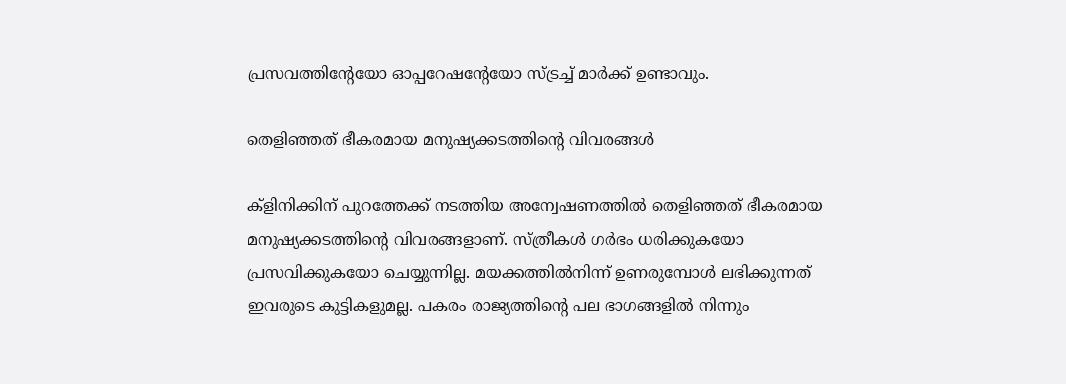പ്രസവത്തിന്‍റേയോ ഓപ്പറേഷന്‍റേയോ സ്ട്രച്ച്‌ മാര്‍ക്ക് ഉണ്ടാവും.

തെളിഞ്ഞത് ഭീകരമായ മനുഷ്യക്കടത്തിന്‍റെ വിവരങ്ങൾ

ക്ളിനിക്കിന് പുറത്തേക്ക് നടത്തിയ അന്വേഷണത്തില്‍ തെളിഞ്ഞത് ഭീകരമായ മനുഷ്യക്കടത്തിന്‍റെ വിവരങ്ങളാണ്. സ്ത്രീകള്‍ ഗര്‍ഭം ധരിക്കുകയോ പ്രസവിക്കുകയോ ചെയ്യുന്നില്ല. മയക്കത്തില്‍നിന്ന് ഉണരുമ്പോള്‍ ലഭിക്കുന്നത് ഇവരുടെ കുട്ടികളുമല്ല. പകരം രാജ്യത്തിന്‍റെ പല ഭാഗങ്ങളില്‍ നിന്നും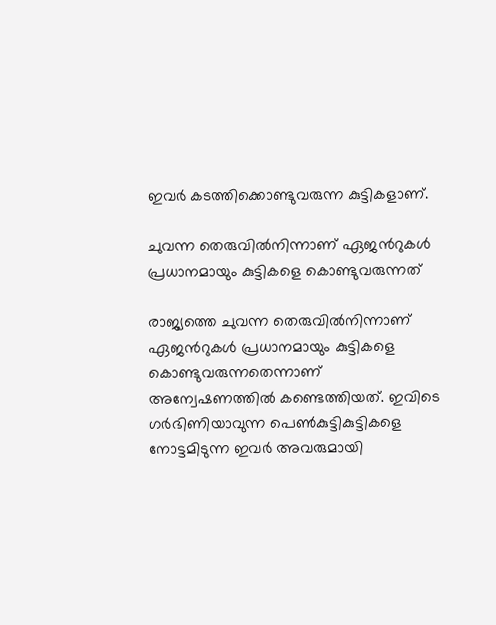ഇവര്‍ കടത്തിക്കൊണ്ടുവരുന്ന കുട്ടികളാണ്.

ചുവന്ന തെരുവില്‍നിന്നാണ് ഏജന്‍റുകള്‍ പ്രധാനമായും കുട്ടികളെ കൊണ്ടുവരുന്നത്

രാജ്യത്തെ ചുവന്ന തെരുവില്‍നിന്നാണ് ഏജന്‍റുകള്‍ പ്രധാനമായും കുട്ടികളെ കൊണ്ടുവരുന്നതെന്നാണ് അന്വേഷണത്തില്‍ കണ്ടെത്തിയത്. ഇവിടെ ഗര്‍ഭിണിയാവുന്ന പെണ്‍കുട്ടികുട്ടികളെ നോട്ടമിടുന്ന ഇവര്‍ അവരുമായി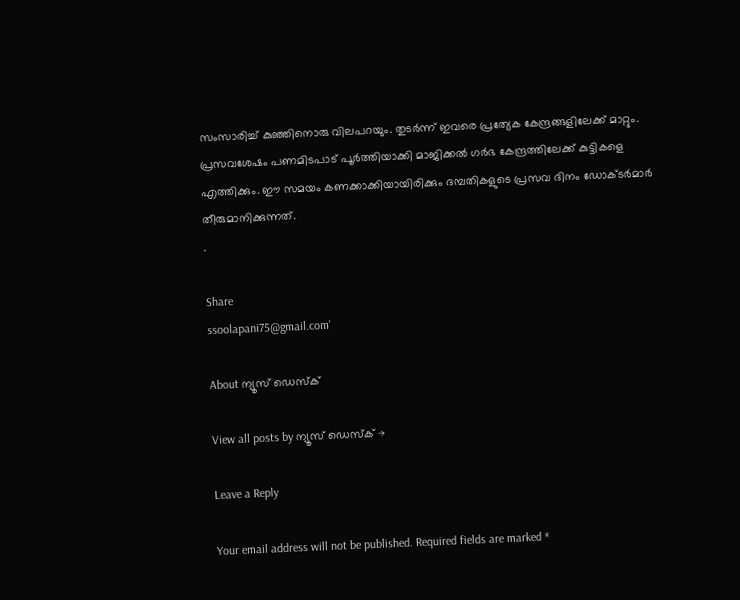സംസാരിച്ച്‌ കുഞ്ഞിനൊരു വിലപറയും. തുടര്‍ന്ന് ഇവരെ പ്രത്യേക കേന്ദ്രങ്ങളിലേക്ക് മാറ്റും. പ്രസവശേഷം പണമിടപാട് പൂര്‍ത്തിയാക്കി മാജിക്കല്‍ ഗര്‍ഭ കേന്ദ്രത്തിലേക്ക് കുട്ടികളെ എത്തിക്കും. ഈ സമയം കണക്കാക്കിയായിരിക്കും ദമ്പതികളുടെ പ്രസവ ദിനം ഡോക്ടര്‍മാര്‍ തീരുമാനിക്കുന്നത്.
.

Share
ssoolapani75@gmail.com'

About ന്യൂസ് ഡെസ്ക്

View all posts by ന്യൂസ് ഡെസ്ക് →

Leave a Reply

Your email address will not be published. Required fields are marked *